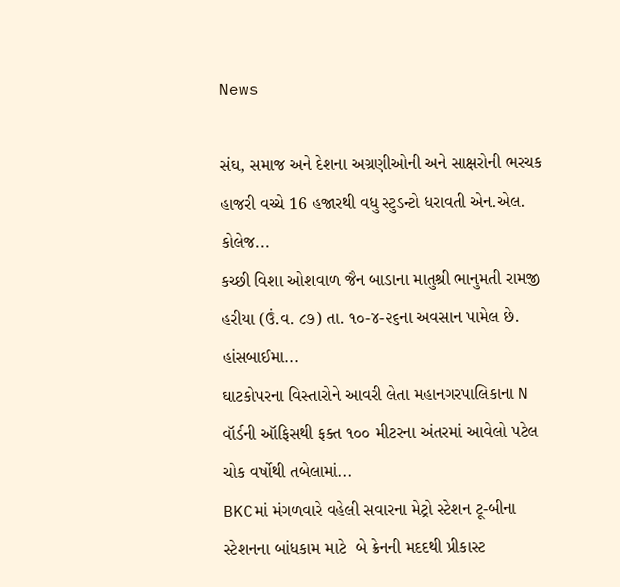News

સંઘ, સમાજ અને દેશના અગ્રણીઓની અને સાક્ષરોની ભરચક હાજરી વચ્ચે 16 હજારથી વધુ સ્ટુડન્ટો ધરાવતી એન.એલ. કોલેજ...
કચ્છી વિશા ઓશવાળ જૈન બાડાના માતુશ્રી ભાનુમતી રામજી હરીયા (ઉં.વ. ૮૭) તા. ૧૦-૪-૨૬ના અવસાન પામેલ છે. હાંસબાઈમા...
ઘાટકોપરના વિસ્તારોને આવરી લેતા મહાનગરપાલિકાના N વૉર્ડની ઑફિસથી ફક્ત ૧૦૦ મીટરના અંતરમાં આવેલો પટેલ ચોક વર્ષોથી તબેલામાં...
BKCમાં મંગળવારે વહેલી સવારના મેટ્રો સ્ટેશન ટૂ-બીના સ્ટેશનના બાંધકામ માટે  બે ક્રેનની મદદથી પ્રીકાસ્ટ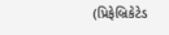(પ્રિફેબ્રિકેટેડ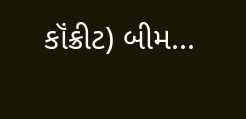કૉંક્રીટ) બીમ...